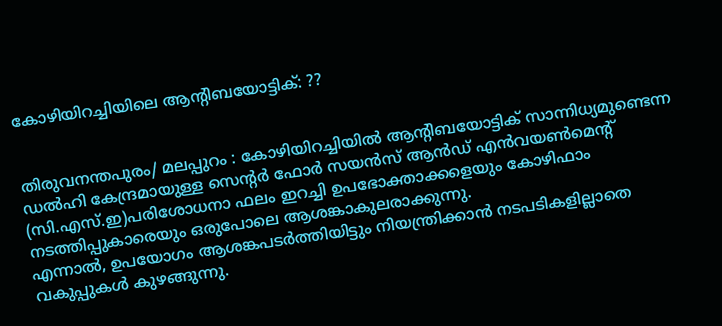കോഴിയിറച്ചിയിലെ ആന്‍റിബയോട്ടിക്: ??


തിരുവനന്തപുരം/ മലപ്പുറം : കോഴിയിറച്ചിയില്‍ ആന്‍റിബയോട്ടിക് സാന്നിധ്യമുണ്ടെന്ന ഡല്‍ഹി കേന്ദ്രമായുള്ള സെന്‍റര്‍ ഫോര്‍ സയന്‍സ് ആന്‍ഡ് എന്‍വയണ്‍മെന്‍റ് (സി.എസ്.ഇ)പരിശോധനാ ഫലം ഇറച്ചി ഉപഭോക്താക്കളെയും കോഴിഫാം നടത്തിപ്പുകാരെയും ഒരുപോലെ ആശങ്കാകുലരാക്കുന്നു.
എന്നാല്‍, ഉപയോഗം ആശങ്കപടര്‍ത്തിയിട്ടും നിയന്ത്രിക്കാന്‍ നടപടികളില്ലാതെ വകുപ്പുകള്‍ കുഴങ്ങുന്നു.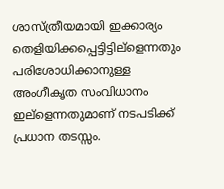ശാസ്ത്രീയമായി ഇക്കാര്യം തെളിയിക്കപ്പെട്ടിട്ടില്ളെന്നതും പരിശോധിക്കാനുള്ള അംഗീകൃത സംവിധാനം ഇല്ളെന്നതുമാണ് നടപടിക്ക് പ്രധാന തടസ്സം.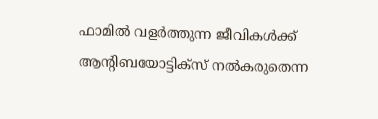ഫാമില്‍ വളര്‍ത്തുന്ന ജീവികള്‍ക്ക് ആന്‍റിബയോട്ടിക്സ് നല്‍കരുതെന്ന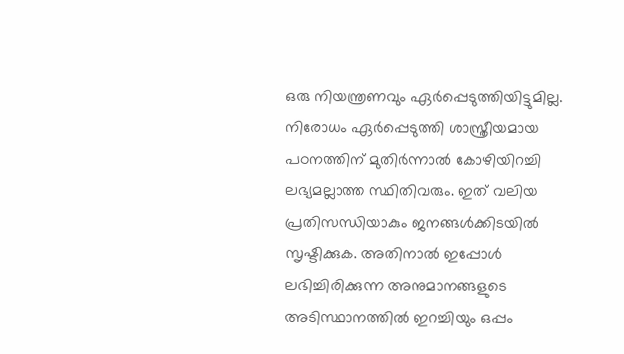ഒരു നിയന്ത്രണവും ഏര്‍പ്പെടുത്തിയിട്ടുമില്ല. നിരോധം ഏര്‍പ്പെടുത്തി ശാസ്ത്രീയമായ പഠനത്തിന് മുതിര്‍ന്നാല്‍ കോഴിയിറച്ചി ലഭ്യമല്ലാത്ത സ്ഥിതിവരും. ഇത് വലിയ പ്രതിസന്ധിയാകും ജനങ്ങള്‍ക്കിടയില്‍ സൃഷ്ടിക്കുക. അതിനാല്‍ ഇപ്പോള്‍ ലഭിച്ചിരിക്കുന്ന അനുമാനങ്ങളുടെ അടിസ്ഥാനത്തില്‍ ഇറച്ചിയും ഒപ്പം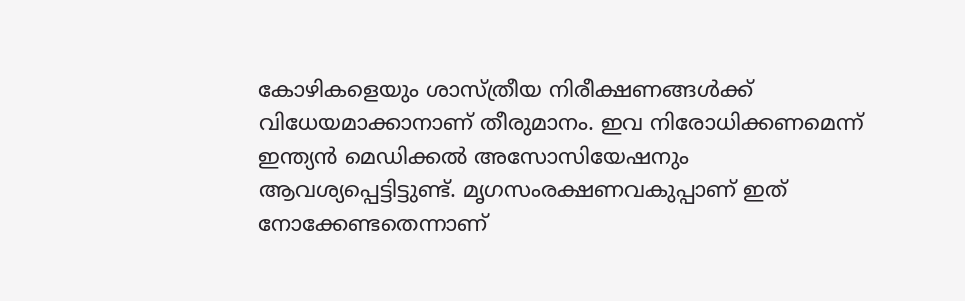കോഴികളെയും ശാസ്ത്രീയ നിരീക്ഷണങ്ങള്‍ക്ക് വിധേയമാക്കാനാണ് തീരുമാനം. ഇവ നിരോധിക്കണമെന്ന് ഇന്ത്യന്‍ മെഡിക്കല്‍ അസോസിയേഷനും ആവശ്യപ്പെട്ടിട്ടുണ്ട്. മൃഗസംരക്ഷണവകുപ്പാണ് ഇത് നോക്കേണ്ടതെന്നാണ്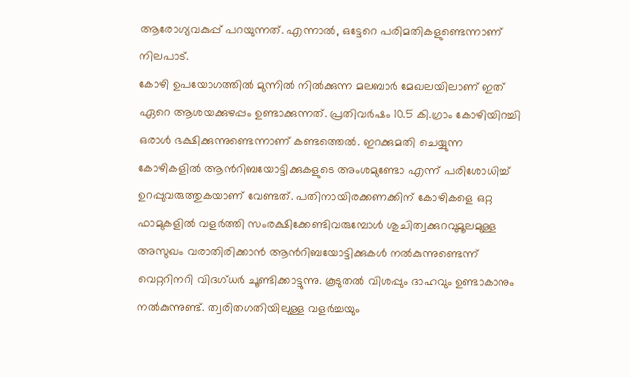ആരോഗ്യവകുപ്പ് പറയുന്നത്. എന്നാല്‍, ഒട്ടേറെ പരിമതികളുണ്ടെന്നാണ് നിലപാട്.
കോഴി ഉപയോഗത്തില്‍ മുന്നില്‍ നില്‍ക്കുന്ന മലബാര്‍ മേഖലയിലാണ് ഇത് ഏറെ ആശയക്കുഴപ്പം ഉണ്ടാക്കുന്നത്. പ്രതിവര്‍ഷം 10.5 കി.ഗ്രാം കോഴിയിറച്ചി ഒരാള്‍ ഭക്ഷിക്കുന്നുണ്ടെന്നാണ് കണ്ടത്തെല്‍. ഇറക്കുമതി ചെയ്യുന്ന കോഴികളില്‍ ആന്‍റിബയോട്ടിക്കുകളുടെ അംശമുണ്ടോ എന്ന് പരിശോധിച്ച് ഉറപ്പുവരുത്തുകയാണ് വേണ്ടത്. പതിനായിരക്കണക്കിന് കോഴികളെ ഒറ്റ ഫാമുകളില്‍ വളര്‍ത്തി സംരക്ഷിക്കേണ്ടിവരുമ്പോള്‍ ശുചിത്വക്കുറവുമൂലമുള്ള അസുഖം വരാതിരിക്കാന്‍ ആന്‍റിബയോട്ടിക്കുകള്‍ നല്‍കുന്നുണ്ടെന്ന് വെറ്ററിനറി വിദഗ്ധര്‍ ചൂണ്ടിക്കാട്ടുന്നു. കൂടുതല്‍ വിശപ്പും ദാഹവും ഉണ്ടാകാനും നല്‍കുന്നുണ്ട്. ത്വരിതഗതിയിലുള്ള വളര്‍ച്ചയും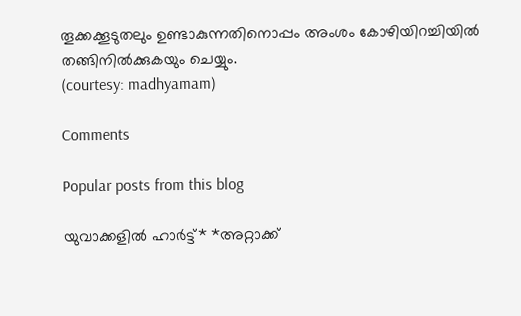തൂക്കക്കൂടുതലും ഉണ്ടാകുന്നതിനൊപ്പം അംശം കോഴിയിറച്ചിയില്‍ തങ്ങിനില്‍ക്കുകയും ചെയ്യും.
(courtesy: madhyamam)

Comments

Popular posts from this blog

യുവാക്കളിൽ ഹാര്‍ട്ട്* *അറ്റാക്ക്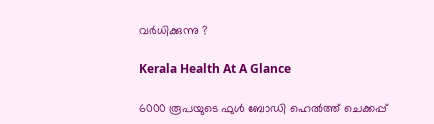വര്‍ധിക്കുന്നു ?

Kerala Health At A Glance

6000 രൂപയുടെ ഫുൾ ബോഡി ഹെൽത്ത് ചെക്കപ്പ്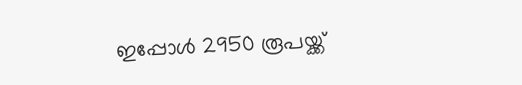ഇപ്പോൾ 2950 രൂപയ്ക്ക്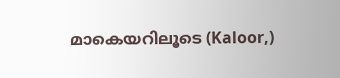മാകെയറിലൂടെ (Kaloor,)